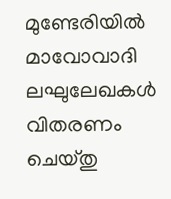മുണ്ടേരിയില്‍ മാവോവാദി ലഘുലേഖകള്‍ വിതരണം ചെയ്തു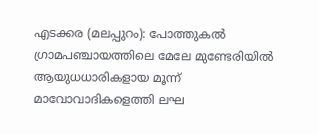എടക്കര (മലപ്പുറം): പോത്തുകല്‍ ഗ്രാമപഞ്ചായത്തിലെ മേലേ മുണ്ടേരിയില്‍ ആയുധധാരികളായ മൂന്ന് മാവോവാദികളെത്തി ലഘ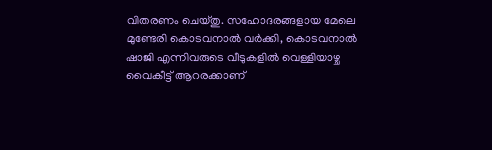വിതരണം ചെയ്തു. സഹോദരങ്ങളായ മേലെ മുണ്ടേരി കൊടവനാല്‍ വര്‍ക്കി, കൊടവനാല്‍ ഷാജി എന്നിവരുടെ വീടുകളില്‍ വെള്ളിയാഴ്ച വൈകീട്ട് ആറരക്കാണ്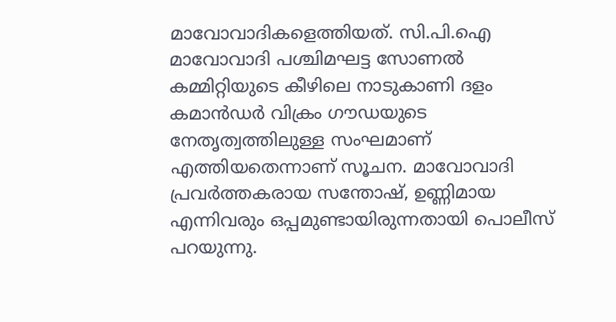മാവോവാദികളെത്തിയത്. സി.പി.ഐ മാവോവാദി പശ്ചിമഘട്ട സോണല്‍ കമ്മിറ്റിയുടെ കീഴിലെ നാടുകാണി ദളം കമാന്‍ഡര്‍ വിക്രം ഗൗഡയുടെ നേതൃത്വത്തിലുള്ള സംഘമാണ് എത്തിയതെന്നാണ് സൂചന. മാവോവാദി പ്രവര്‍ത്തകരായ സന്തോഷ്, ഉണ്ണിമായ എന്നിവരും ഒപ്പമുണ്ടായിരുന്നതായി പൊലീസ് പറയുന്നു.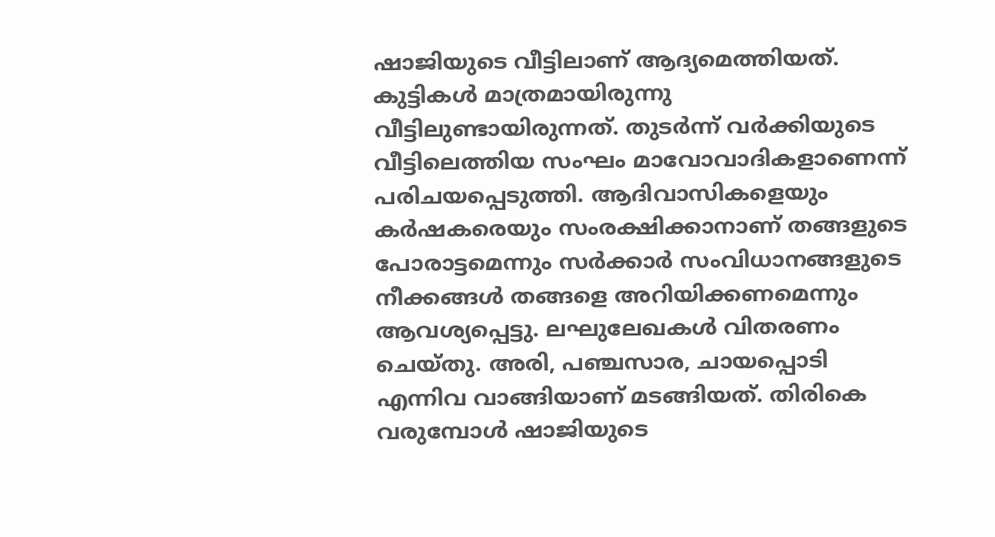ഷാജിയുടെ വീട്ടിലാണ് ആദ്യമെത്തിയത്. കുട്ടികള്‍ മാത്രമായിരുന്നു വീട്ടിലുണ്ടായിരുന്നത്. തുടര്‍ന്ന് വര്‍ക്കിയുടെ വീട്ടിലെത്തിയ സംഘം മാവോവാദികളാണെന്ന് പരിചയപ്പെടുത്തി. ആദിവാസികളെയും കര്‍ഷകരെയും സംരക്ഷിക്കാനാണ് തങ്ങളുടെ പോരാട്ടമെന്നും സര്‍ക്കാര്‍ സംവിധാനങ്ങളുടെ നീക്കങ്ങൾ തങ്ങളെ അറിയിക്കണമെന്നും ആവശ്യപ്പെട്ടു. ലഘുലേഖകള്‍ വിതരണം ചെയ്തു. അരി, പഞ്ചസാര, ചായപ്പൊടി എന്നിവ വാങ്ങിയാണ് മടങ്ങിയത്. തിരികെ വരുമ്പോള്‍ ഷാജിയുടെ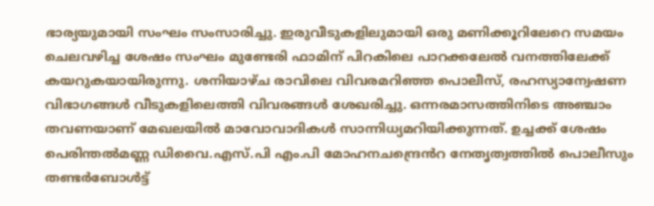ഭാര്യയുമായി സംഘം സംസാരിച്ചു. ഇരുവീടുകളിലുമായി ഒരു മണിക്കൂറിലേറെ സമയം ചെലവഴിച്ച ശേഷം സംഘം മുണ്ടേരി ഫാമിന് പിറകിലെ പാറക്കലേല്‍ വനത്തിലേക്ക് കയറുകയായിരുന്നു. ശനിയാഴ്ച രാവിലെ വിവരമറിഞ്ഞ പൊലീസ്, രഹസ്യാന്വേഷണ വിഭാഗങ്ങള്‍ വീടുകളിലെത്തി വിവരങ്ങള്‍ ശേഖരിച്ചു. ഒന്നരമാസത്തിനിടെ അഞ്ചാം തവണയാണ് മേഖലയില്‍ മാവോവാദികള്‍ സാന്നിധ്യമറിയിക്കുന്നത്. ഉച്ചക്ക് ശേഷം പെരിന്തല്‍മണ്ണ ഡിവൈ.എസ്.പി എം.പി മോഹനചന്ദ്രെൻറ നേതൃത്വത്തിൽ പൊലീസും തണ്ടര്‍ബോള്‍ട്ട്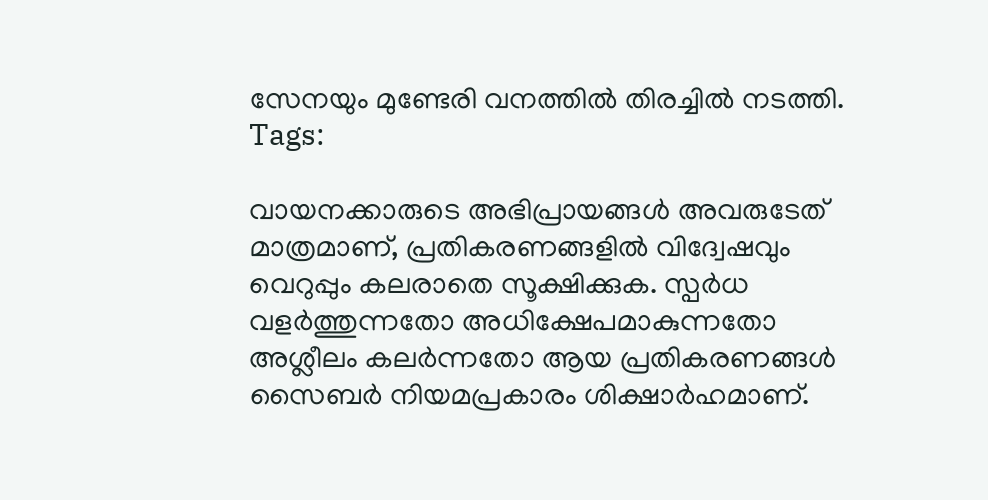സേനയും മുണ്ടേരി വനത്തില്‍ തിരച്ചില്‍ നടത്തി.
Tags:

വായനക്കാരുടെ അഭിപ്രായങ്ങള്‍ അവരുടേത് മാത്രമാണ്, പ്രതികരണങ്ങളിൽ വിദ്വേഷവും വെറുപ്പും കലരാതെ സൂക്ഷിക്കുക. സ്പർധ വളർത്തുന്നതോ അധിക്ഷേപമാകുന്നതോ അശ്ലീലം കലർന്നതോ ആയ പ്രതികരണങ്ങൾ സൈബർ നിയമപ്രകാരം ശിക്ഷാർഹമാണ്.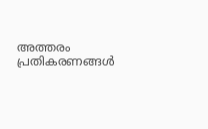അത്തരം പ്രതികരണങ്ങൾ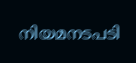നിയമനടപടി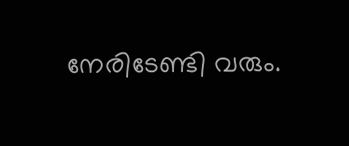നേരിടേണ്ടി വരും.